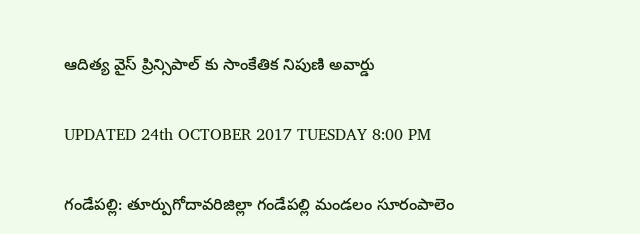ఆదిత్య వైస్ ప్రిన్సిపాల్ కు సాంకేతిక నిపుణి అవార్డు

UPDATED 24th OCTOBER 2017 TUESDAY 8:00 PM

గండేపల్లి: తూర్పుగోదావరిజిల్లా గండేపల్లి మండలం సూరంపాలెం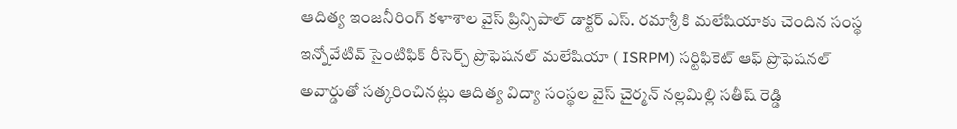ఆదిత్య ఇంజనీరింగ్ కళాశాల వైస్ ప్రిన్సిపాల్ డాక్టర్ ఎస్. రమాశ్రీ కి మలేషియాకు చెందిన సంస్థ ఇన్నోవేటివ్ సైంటిఫిక్ రీసెర్చ్ ప్రొఫెషనల్ మలేషియా ( ISRPM) సర్టిఫికెట్ ఆఫ్ ప్రొఫెషనల్ అవార్డుతో సత్కరించినట్లు ఆదిత్య విద్యా సంస్థల వైస్ చైర్మన్ నల్లమిల్లి సతీష్ రెడ్డి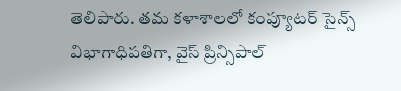తెలిపారు. తమ కళాశాలలో కంప్యూటర్ సైన్స్ విభాగాధిపతిగా, వైస్ ప్రిన్సిపాల్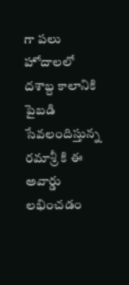గా పలు హోదాలలో దశాబ్ద కాలానికి పైబడి సేవలందిస్తున్న రమాశ్రీ కి ఈ అవార్డు లభించడం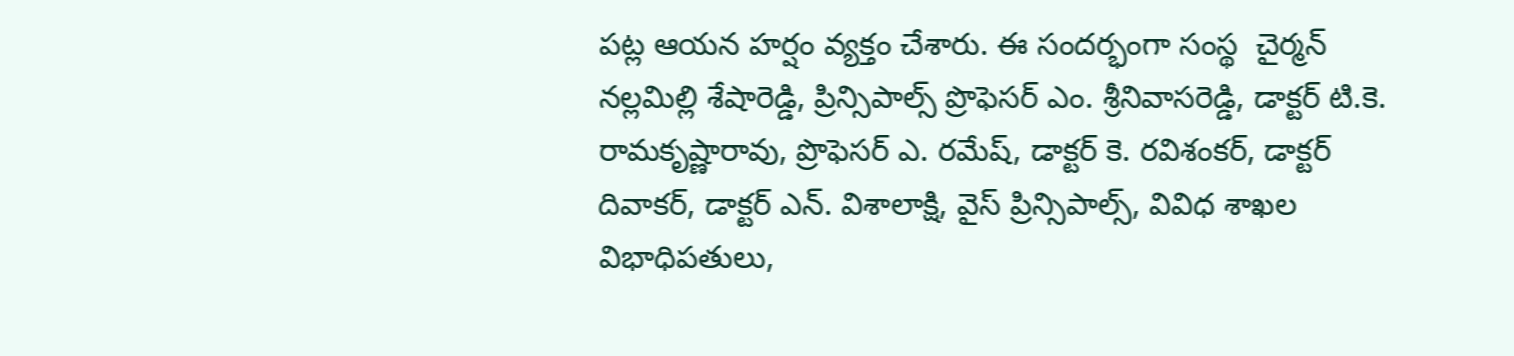పట్ల ఆయన హర్షం వ్యక్తం చేశారు. ఈ సందర్భంగా సంస్థ  చైర్మన్ నల్లమిల్లి శేషారెడ్డి, ప్రిన్సిపాల్స్ ప్రొఫెసర్ ఎం. శ్రీనివాసరెడ్డి, డాక్టర్ టి.కె. రామకృష్ణారావు, ప్రొఫెసర్ ఎ. రమేష్, డాక్టర్ కె. రవిశంకర్, డాక్టర్ దివాకర్, డాక్టర్ ఎన్. విశాలాక్షి, వైస్ ప్రిన్సిపాల్స్, వివిధ శాఖల విభాధిపతులు,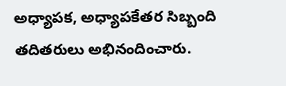అధ్యాపక, అధ్యాపకేతర సిబ్బంది తదితరులు అభినందించారు.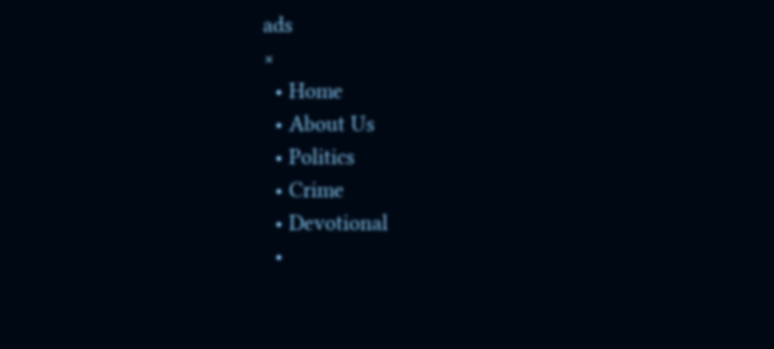ads
×
  • Home
  • About Us
  • Politics
  • Crime
  • Devotional
  •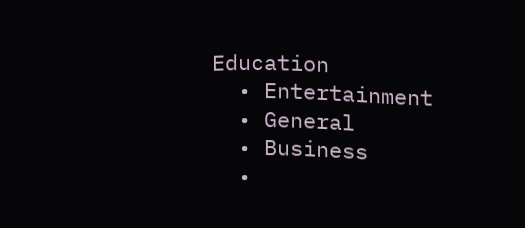Education
  • Entertainment
  • General
  • Business
  •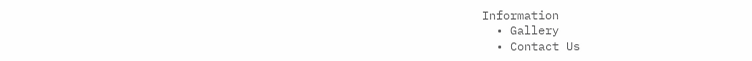Information
  • Gallery
  • Contact Us